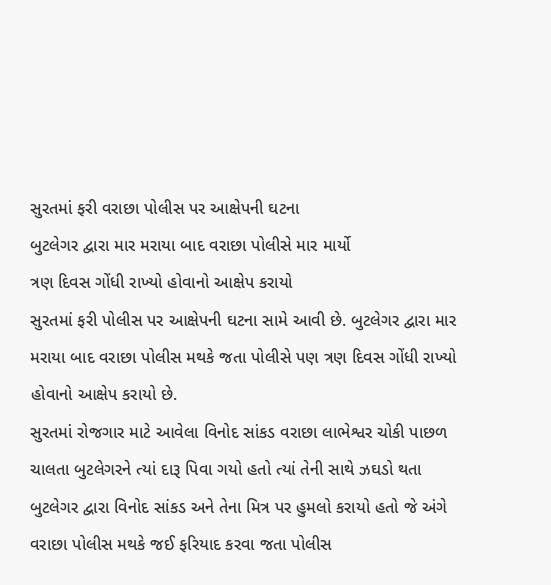સુરતમાં ફરી વરાછા પોલીસ પર આક્ષેપની ઘટના
બુટલેગર દ્વારા માર મરાયા બાદ વરાછા પોલીસે માર માર્યો
ત્રણ દિવસ ગોંધી રાખ્યો હોવાનો આક્ષેપ કરાયો
સુરતમાં ફરી પોલીસ પર આક્ષેપની ઘટના સામે આવી છે. બુટલેગર દ્વારા માર મરાયા બાદ વરાછા પોલીસ મથકે જતા પોલીસે પણ ત્રણ દિવસ ગોંધી રાખ્યો હોવાનો આક્ષેપ કરાયો છે.
સુરતમાં રોજગાર માટે આવેલા વિનોદ સાંકડ વરાછા લાભેશ્વર ચોકી પાછળ ચાલતા બુટલેગરને ત્યાં દારૂ પિવા ગયો હતો ત્યાં તેની સાથે ઝઘડો થતા બુટલેગર દ્વારા વિનોદ સાંકડ અને તેના મિત્ર પર હુમલો કરાયો હતો જે અંગે વરાછા પોલીસ મથકે જઈ ફરિયાદ કરવા જતા પોલીસ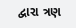દ્વારા ત્રણ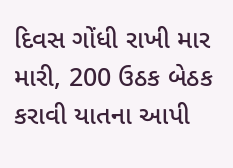દિવસ ગોંધી રાખી માર મારી, 200 ઉઠક બેઠક કરાવી યાતના આપી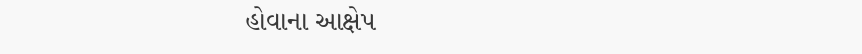હોવાના આક્ષેપ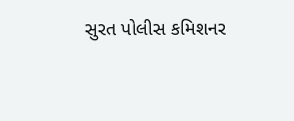સુરત પોલીસ કમિશનર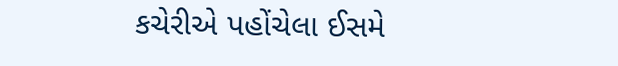કચેરીએ પહોંચેલા ઈસમે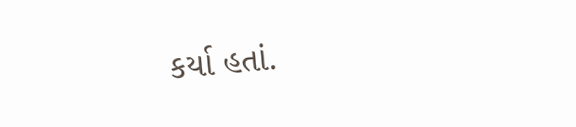કર્યા હતાં.